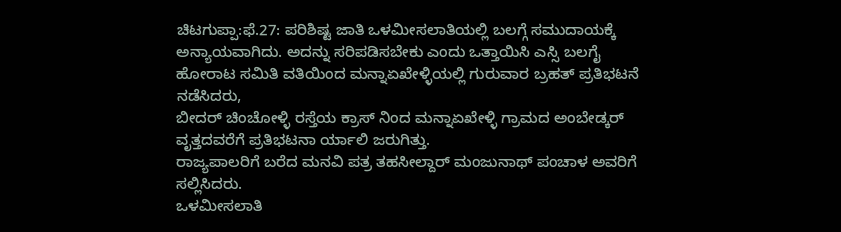ಚಿಟಗುಪ್ಪಾ:ಫೆ.27: ಪರಿಶಿಷ್ಟ ಜಾತಿ ಒಳಮೀಸಲಾತಿಯಲ್ಲಿ ಬಲಗ್ಗೆ ಸಮುದಾಯಕ್ಕೆ ಅನ್ಯಾಯವಾಗಿದು. ಅದನ್ನು ಸರಿಪಡಿಸಬೇಕು ಎಂದು ಒತ್ತಾಯಿಸಿ ಎಸ್ಸಿ ಬಲಗೈ ಹೋರಾಟ ಸಮಿತಿ ವತಿಯಿಂದ ಮನ್ನಾಏಖೇಳ್ಳಿಯಲ್ಲಿ ಗುರುವಾರ ಬ್ರಹತ್ ಪ್ರತಿಭಟನೆ ನಡೆಸಿದರು,
ಬೀದರ್ ಚಿಂಚೋಳ್ಳಿ ರಸ್ತೆಯ ಕ್ರಾಸ್ ನಿಂದ ಮನ್ನಾಏಖೇಳ್ಳಿ ಗ್ರಾಮದ ಅಂಬೇಡ್ಕರ್ ವೃತ್ತದವರೆಗೆ ಪ್ರತಿಭಟನಾ ರ್ಯಾಲಿ ಜರುಗಿತ್ತು.
ರಾಜ್ಯಪಾಲರಿಗೆ ಬರೆದ ಮನವಿ ಪತ್ರ ತಹಸೀಲ್ದಾರ್ ಮಂಜುನಾಥ್ ಪಂಚಾಳ ಅವರಿಗೆ ಸಲ್ಲಿಸಿದರು.
ಒಳಮೀಸಲಾತಿ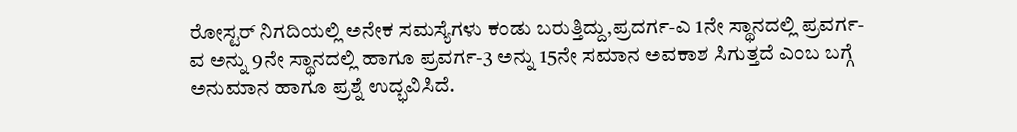ರೋಸ್ಟರ್ ನಿಗದಿಯಲ್ಲಿ ಅನೇಕ ಸಮಸ್ಯೆಗಳು ಕಂಡು ಬರುತ್ತಿದ್ದು,ಪ್ರದರ್ಗ-ಎ 1ನೇ ಸ್ಥಾನದಲ್ಲಿ ಪ್ರವರ್ಗ-ವ ಅನ್ನು 9ನೇ ಸ್ಥಾನದಲ್ಲಿ ಹಾಗೂ ಪ್ರವರ್ಗ-3 ಅನ್ನು 15ನೇ ಸಮಾನ ಅವಕಾಶ ಸಿಗುತ್ತದೆ ಎಂಬ ಬಗ್ಗೆ ಅನುಮಾನ ಹಾಗೂ ಪ್ರಶ್ನೆ ಉದ್ಭವಿಸಿದೆ.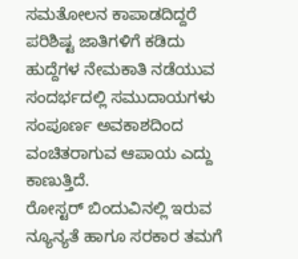ಸಮತೋಲನ ಕಾಪಾಡದಿದ್ದರೆ ಪರಿಶಿಷ್ಟ ಜಾತಿಗಳಿಗೆ ಕಡಿದು ಹುದ್ದೆಗಳ ನೇಮಕಾತಿ ನಡೆಯುವ ಸಂದರ್ಭದಲ್ಲಿ ಸಮುದಾಯಗಳು ಸಂಪೂರ್ಣ ಅವಕಾಶದಿಂದ ವಂಚಿತರಾಗುವ ಆಪಾಯ ಎದ್ದು ಕಾಣುತ್ತಿದೆ.
ರೋಸ್ಟರ್ ಬಿಂದುವಿನಲ್ಲಿ ಇರುವ ನ್ಯೂನ್ಯತೆ ಹಾಗೂ ಸರಕಾರ ತಮಗೆ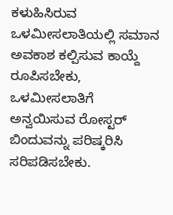ಕಳುಹಿಸಿರುವ ಒಳಮೀಸಲಾತಿಯಲ್ಲಿ ಸಮಾನ ಅವಕಾಶ ಕಲ್ಪಿಸುವ ಕಾಯ್ದೆ ರೂಪಿಸಬೇಕು, ಒಳಮೀಸಲಾತಿಗೆ ಅನ್ವಯಿಸುವ ರೋಸ್ಟರ್ ಬಿಂದುವನ್ನು ಪರಿಷ್ಕರಿಸಿ ಸರಿಪಡಿಸಬೇಕು.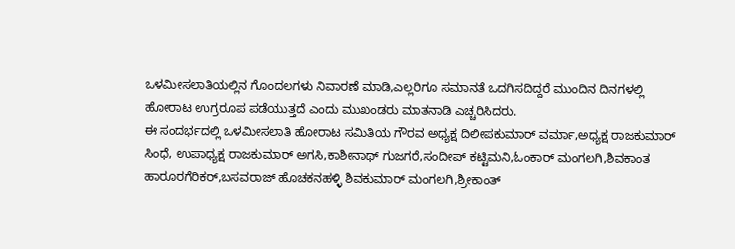ಒಳಮೀಸಲಾತಿಯಲ್ಲಿನ ಗೊಂದಲಗಳು ನಿವಾರಣೆ ಮಾಡಿ,ಎಲ್ಲರಿಗೂ ಸಮಾನತೆ ಒದಗಿಸದಿದ್ದರೆ ಮುಂದಿನ ದಿನಗಳಲ್ಲಿ ಹೋರಾಟ ಉಗ್ರರೂಪ ಪಡೆಯುತ್ತದೆ ಎಂದು ಮುಖಂಡರು ಮಾತನಾಡಿ ಎಚ್ಚರಿಸಿದರು.
ಈ ಸಂದರ್ಭದಲ್ಲಿ ಒಳಮೀಸಲಾತಿ ಹೋರಾಟ ಸಮಿತಿಯ ಗೌರವ ಅಧ್ಯಕ್ಷ ದಿಲೀಪಕುಮಾರ್ ವರ್ಮಾ,ಅಧ್ಯಕ್ಷ ರಾಜಕುಮಾರ್ ಸಿಂಧೆ, ಉಪಾಧ್ಯಕ್ಷ ರಾಜಕುಮಾರ್ ಅಗಸಿ,ಕಾಶೀನಾಥ್ ಗುಜಗರೆ,ಸಂದೀಪ್ ಕಟ್ಟಿಮನಿ,ಓಂಕಾರ್ ಮಂಗಲಗಿ,ಶಿವಕಾಂತ ಹಾರೂರಗೆರಿಕರ್,ಬಸವರಾಜ್ ಹೊಚಕನಹಳ್ಳಿ ಶಿವಕುಮಾರ್ ಮಂಗಲಗಿ,ಶ್ರೀಕಾಂತ್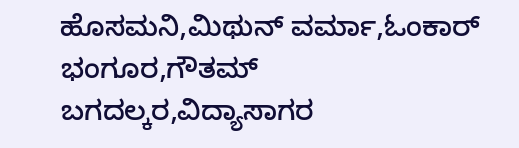ಹೊಸಮನಿ,ಮಿಥುನ್ ವರ್ಮಾ,ಓಂಕಾರ್ ಭಂಗೂರ,ಗೌತಮ್ ಬಗದಲ್ಕರ,ವಿದ್ಯಾಸಾಗರ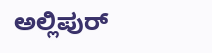ಅಲ್ಲಿಪುರ್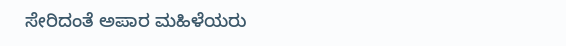ಸೇರಿದಂತೆ ಅಪಾರ ಮಹಿಳೆಯರು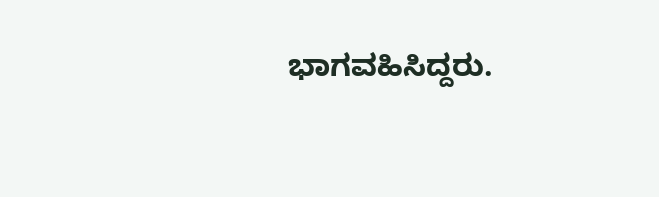ಭಾಗವಹಿಸಿದ್ದರು.